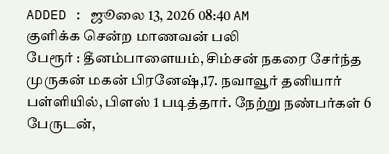ADDED : ஜூலை 13, 2026 08:40 AM
குளிக்க சென்ற மாணவன் பலி
பேரூர் : தீனம்பாளையம், சிம்சன் நகரை சேர்ந்த முருகன் மகன் பிரனேஷ்,17. நவாவூர் தனியார் பள்ளியில், பிளஸ் 1 படித்தார். நேற்று நண்பர்கள் 6 பேருடன்,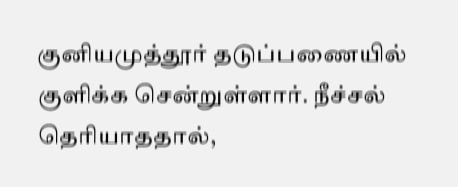குனியமுத்தூர் தடுப்பணையில் குளிக்க சென்றுள்ளார். நீச்சல் தெரியாததால்,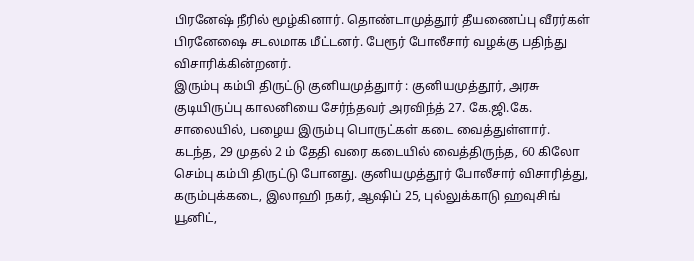பிரனேஷ் நீரில் மூழ்கினார். தொண்டாமுத்தூர் தீயணைப்பு வீரர்கள் பிரனேஷை சடலமாக மீட்டனர். பேரூர் போலீசார் வழக்கு பதிந்து விசாரிக்கின்றனர்.
இரும்பு கம்பி திருட்டு குனியமுத்துார் : குனியமுத்தூர், அரசு குடியிருப்பு காலனியை சேர்ந்தவர் அரவிந்த் 27. கே.ஜி.கே. சாலையில், பழைய இரும்பு பொருட்கள் கடை வைத்துள்ளார். கடந்த, 29 முதல் 2 ம் தேதி வரை கடையில் வைத்திருந்த, 60 கிலோ செம்பு கம்பி திருட்டு போனது. குனியமுத்தூர் போலீசார் விசாரித்து, கரும்புக்கடை, இலாஹி நகர், ஆஷிப் 25, புல்லுக்காடு ஹவுசிங் யூனிட்,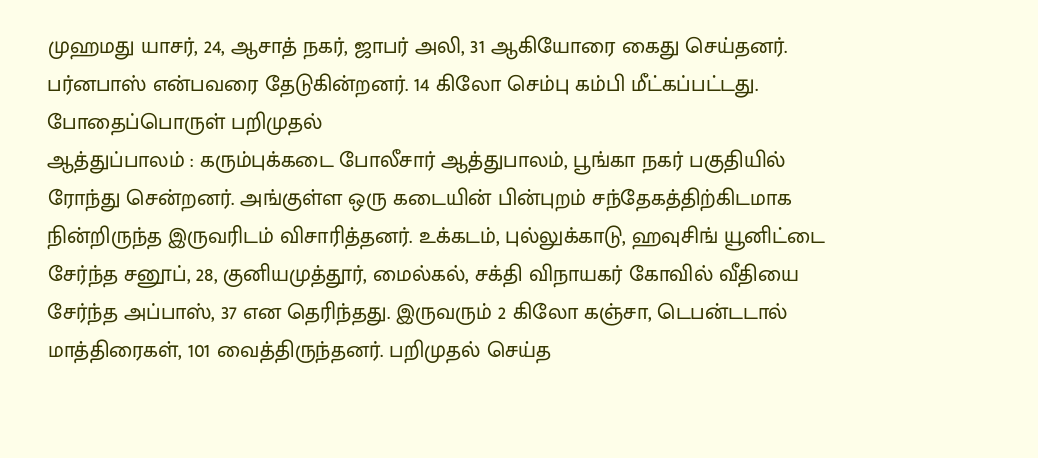முஹமது யாசர், 24, ஆசாத் நகர், ஜாபர் அலி, 31 ஆகியோரை கைது செய்தனர். பர்னபாஸ் என்பவரை தேடுகின்றனர். 14 கிலோ செம்பு கம்பி மீட்கப்பட்டது.
போதைப்பொருள் பறிமுதல்
ஆத்துப்பாலம் : கரும்புக்கடை போலீசார் ஆத்துபாலம், பூங்கா நகர் பகுதியில் ரோந்து சென்றனர். அங்குள்ள ஒரு கடையின் பின்புறம் சந்தேகத்திற்கிடமாக நின்றிருந்த இருவரிடம் விசாரித்தனர். உக்கடம், புல்லுக்காடு, ஹவுசிங் யூனிட்டை சேர்ந்த சனூப், 28, குனியமுத்தூர், மைல்கல், சக்தி விநாயகர் கோவில் வீதியை சேர்ந்த அப்பாஸ், 37 என தெரிந்தது. இருவரும் 2 கிலோ கஞ்சா, டெபன்டடால் மாத்திரைகள், 101 வைத்திருந்தனர். பறிமுதல் செய்த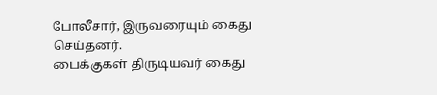போலீசார், இருவரையும் கைது செய்தனர்.
பைக்குகள் திருடியவர் கைது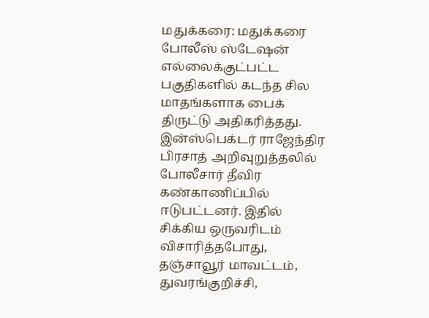மதுக்கரை: மதுக்கரை போலீஸ் ஸ்டேஷன் எல்லைக்குட்பட்ட பகுதிகளில் கடந்த சில மாதங்களாக பைக் திருட்டு அதிகரித்தது. இன்ஸ்பெக்டர் ராஜேந்திர பிரசாத் அறிவுறுத்தலில் போலீசார் தீவிர கண்காணிப்பில் ஈடுபட்டனர். இதில் சிக்கிய ஒருவரிடம் விசாரித்தபோது, தஞ்சாவூர் மாவட்டம், துவரங்குறிச்சி,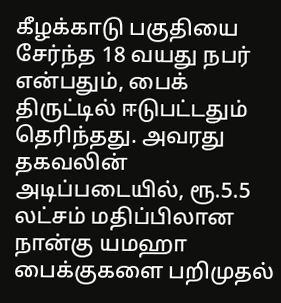கீழக்காடு பகுதியை சேர்ந்த 18 வயது நபர் என்பதும், பைக் திருட்டில் ஈடுபட்டதும் தெரிந்தது. அவரது தகவலின் அடிப்படையில், ரூ.5.5 லட்சம் மதிப்பிலான நான்கு யமஹா பைக்குகளை பறிமுதல்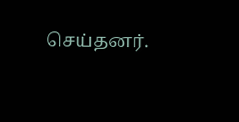செய்தனர்.